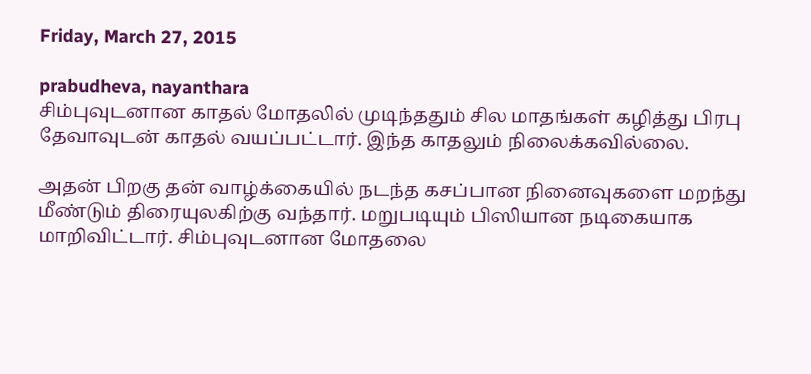Friday, March 27, 2015

prabudheva, nayanthara
சிம்புவுடனான காதல் மோதலில் முடிந்ததும் சில மாதங்கள் கழித்து பிரபு தேவாவுடன் காதல் வயப்பட்டார். இந்த காதலும் நிலைக்கவில்லை.

அதன் பிறகு தன் வாழ்க்கையில் நடந்த கசப்பான நினைவுகளை மறந்து மீண்டும் திரையுலகிற்கு வந்தார். மறுபடியும் பிஸியான நடிகையாக மாறிவிட்டார். சிம்புவுடனான மோதலை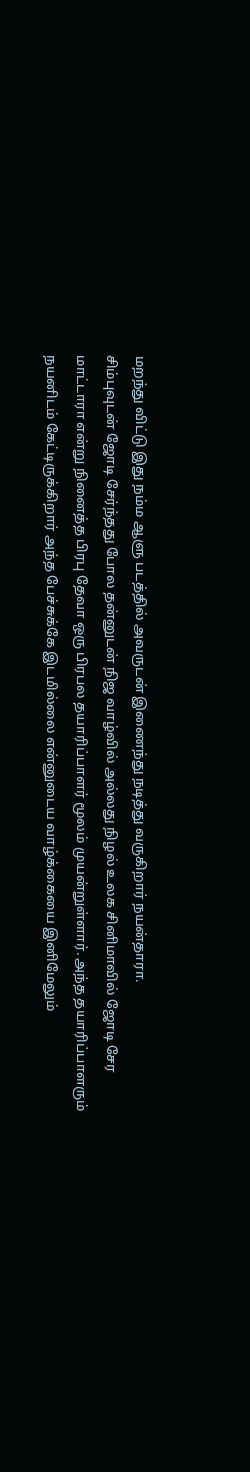மறந்து விட்டு இது நம்ம ஆளு படத்தில் அவருடன் இணைந்து நடித்து வருகிறார் நயன்தாரா.
சிம்புவுடன் ஜோடி சேர்ந்தது போல தன்னுடன் நிஜ வாழ்வில் அல்லது நிழல் உலக சினிமாவில் ஜோடி சேர மாட்டாரா என்று நினைத்த பிரபு தேவா ஒரு பிரபல தயாரிப்பாளர் மூலம் முயன்றுள்ளார். அந்த தயாரிப்பாளரும் நயனிடம் கேட்டிருக்கிறார் அந்த பேச்சுக்கே இடமில்லை என்னுடைய வாழ்க்கையை இனிமேலும்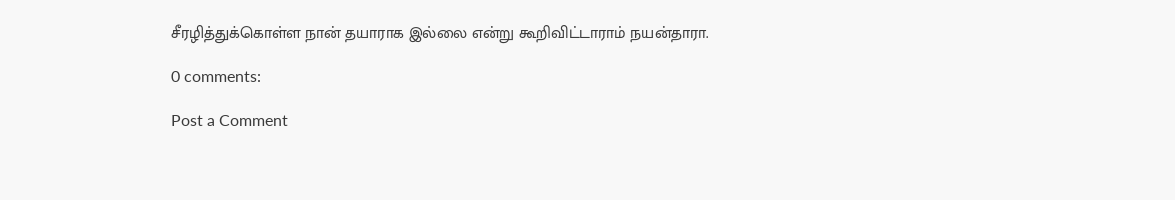சீரழித்துக்கொள்ள நான் தயாராக இல்லை என்று கூறிவிட்டாராம் நயன்தாரா.

0 comments:

Post a Comment